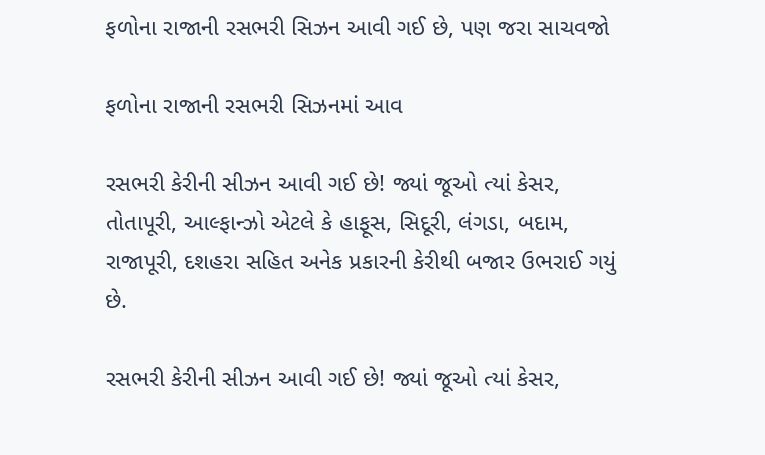ફળોના રાજાની રસભરી સિઝન આવી ગઈ છે, પણ જરા સાચવજો

ફળોના રાજાની રસભરી સિઝનમાં આવ

રસભરી કેરીની સીઝન આવી ગઈ છે! જ્યાં જૂઓ ત્યાં કેસર, તોતાપૂરી, આલ્ફાન્ઝો એટલે કે હાફૂસ, સિદૂરી, લંગડા, બદામ, રાજાપૂરી, દશહરા સહિત અનેક પ્રકારની કેરીથી બજાર ઉભરાઈ ગયું છે.

રસભરી કેરીની સીઝન આવી ગઈ છે! જ્યાં જૂઓ ત્યાં કેસર,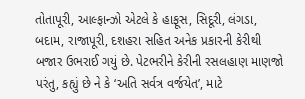તોતાપૂરી, આલ્ફાન્ઝો એટલે કે હાફૂસ, સિદૂરી, લંગડા, બદામ, રાજાપૂરી, દશહરા સહિત અનેક પ્રકારની કેરીથી બજાર ઉભરાઈ ગયું છે. પેટભરીને કેરીની રસલહાણ માણજો પરંતુ, કહ્યું છે ને કે ‘અતિ સર્વત્ર વર્જયેત’, માટે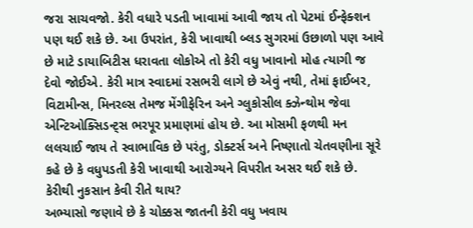જરા સાચવજો. કેરી વધારે પડતી ખાવામાં આવી જાય તો પેટમાં ઈન્ફેક્શન પણ થઈ શકે છે. આ ઉપરાંત, કેરી ખાવાથી બ્લડ સુગરમાં ઉછાળો પણ આવે છે માટે ડાયાબિટીસ ધરાવતા લોકોએ તો કેરી વધુ ખાવાનો મોહ ત્યાગી જ દેવો જોઈએ. કેરી માત્ર સ્વાદમાં રસભરી લાગે છે એવું નથી, તેમાં ફાઈબર, વિટામીન્સ, મિનરલ્સ તેમજ મેંગીફેરિન અને ગ્લુકોસીલ ક્ઝેન્થોમ જેવા એન્ટિઓક્સિડન્ટ્સ ભરપૂર પ્રમાણમાં હોય છે. આ મોસમી ફળથી મન લલચાઈ જાય તે સ્વાભાવિક છે પરંતુ, ડોક્ટર્સ અને નિષ્ણાતો ચેતવણીના સૂરે કહે છે કે વધુપડતી કેરી ખાવાથી આરોગ્યને વિપરીત અસર થઈ શકે છે.
કેરીથી નુકસાન કેવી રીતે થાય?
અભ્યાસો જણાવે છે કે ચોક્કસ જાતની કેરી વધુ ખવાય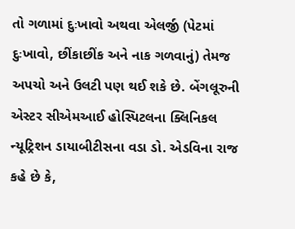તો ગળામાં દુઃખાવો અથવા એલર્જી (પેટમાં દુઃખાવો, છીંકાછીંક અને નાક ગળવાનું) તેમજ અપચો અને ઉલટી પણ થઈ શકે છે. બેંગલૂરુની એસ્ટર સીએમઆઈ હોસ્પિટલના ક્લિનિકલ ન્યૂટ્રિશન ડાયાબીટીસના વડા ડો. એડવિના રાજ કહે છે કે,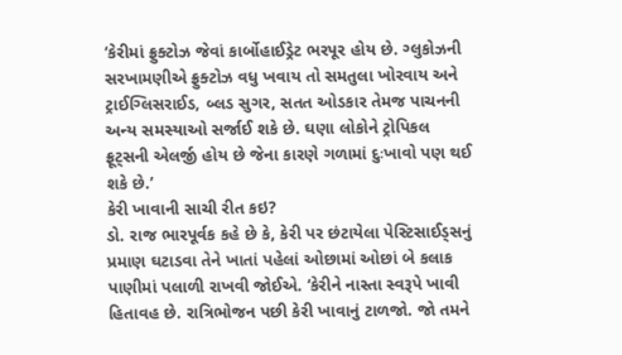‘કેરીમાં ફ્રુક્ટોઝ જેવાં કાર્બોહાઈડ્રેટ ભરપૂર હોય છે. ગ્લુકોઝની સરખામણીએ ફ્રુક્ટોઝ વધુ ખવાય તો સમતુલા ખોરવાય અને ટ્રાઈગ્લિસરાઈડ, બ્લડ સુગર, સતત ઓડકાર તેમજ પાચનની અન્ય સમસ્યાઓ સર્જાઈ શકે છે. ઘણા લોકોને ટ્રોપિકલ ફ્રૂટ્સની એલર્જી હોય છે જેના કારણે ગળામાં દુઃખાવો પણ થઈ શકે છે.’
કેરી ખાવાની સાચી રીત કઇ?
ડો. રાજ ભારપૂર્વક કહે છે કે, કેરી પર છંટાયેલા પેસ્ટિસાઈડ્સનું પ્રમાણ ઘટાડવા તેને ખાતાં પહેલાં ઓછામાં ઓછાં બે કલાક પાણીમાં પલાળી રાખવી જોઈએ. ‘કેરીને નાસ્તા સ્વરૂપે ખાવી હિતાવહ છે. રાત્રિભોજન પછી કેરી ખાવાનું ટાળજો. જો તમને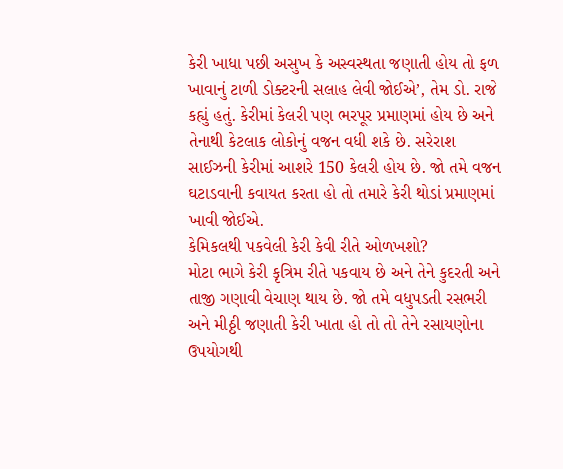કેરી ખાધા પછી અસુખ કે અસ્વસ્થતા જણાતી હોય તો ફળ ખાવાનું ટાળી ડોક્ટરની સલાહ લેવી જોઈએ’, તેમ ડો. રાજે કહ્યું હતું. કેરીમાં કેલરી પણ ભરપૂર પ્રમાણમાં હોય છે અને તેનાથી કેટલાક લોકોનું વજન વધી શકે છે. સરેરાશ સાઈઝની કેરીમાં આશરે 150 કેલરી હોય છે. જો તમે વજન ઘટાડવાની કવાયત કરતા હો તો તમારે કેરી થોડાં પ્રમાણમાં ખાવી જોઈએ.
કેમિકલથી પકવેલી કેરી કેવી રીતે ઓળખશો?
મોટા ભાગે કેરી કૃત્રિમ રીતે પકવાય છે અને તેને કુદરતી અને તાજી ગણાવી વેચાણ થાય છે. જો તમે વધુપડતી રસભરી અને મીઠ્ઠી જણાતી કેરી ખાતા હો તો તો તેને રસાયણોના ઉપયોગથી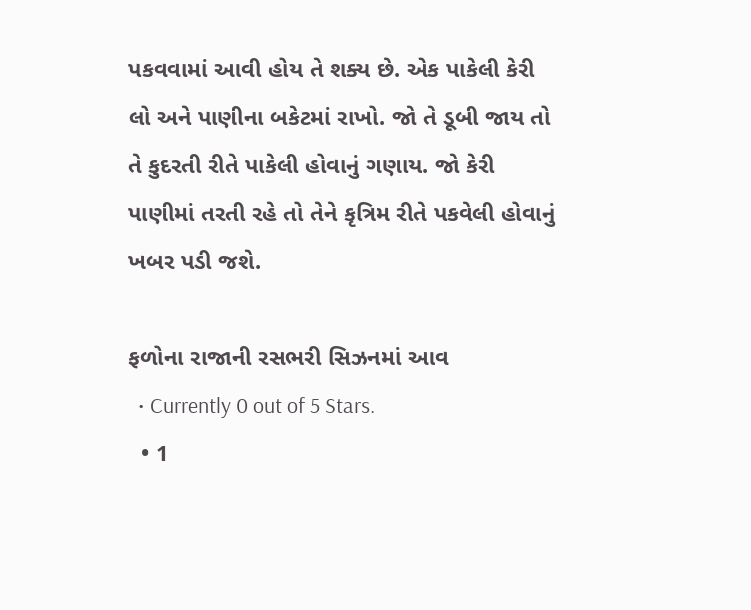પકવવામાં આવી હોય તે શક્ય છે. એક પાકેલી કેરી લો અને પાણીના બકેટમાં રાખો. જો તે ડૂબી જાય તો તે કુદરતી રીતે પાકેલી હોવાનું ગણાય. જો કેરી પાણીમાં તરતી રહે તો તેને કૃત્રિમ રીતે પકવેલી હોવાનું ખબર પડી જશે.

ફળોના રાજાની રસભરી સિઝનમાં આવ
  • Currently 0 out of 5 Stars.
  • 1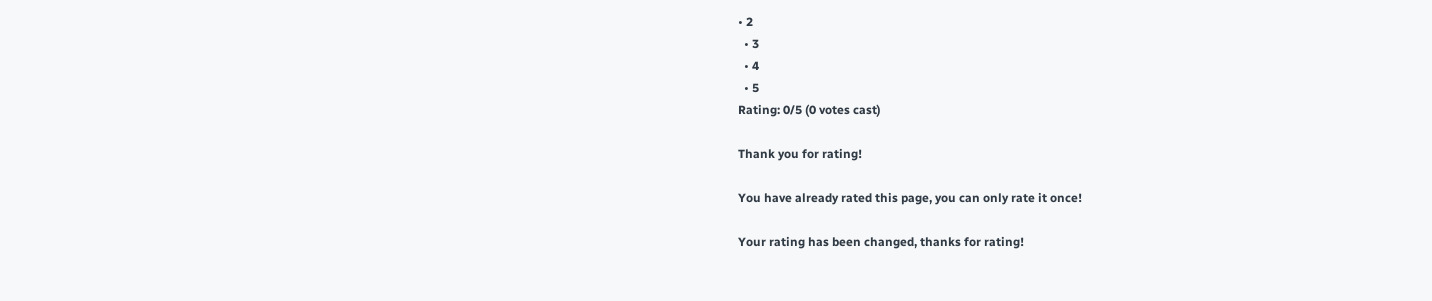• 2
  • 3
  • 4
  • 5
Rating: 0/5 (0 votes cast)

Thank you for rating!

You have already rated this page, you can only rate it once!

Your rating has been changed, thanks for rating!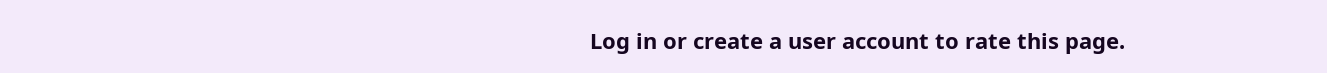Log in or create a user account to rate this page.